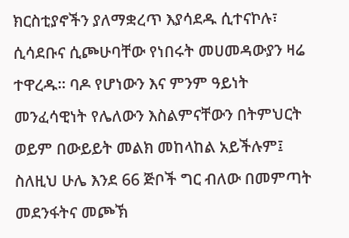ክርስቲያኖችን ያለማቋረጥ እያሳደዱ ሲተናኮሉ፣ ሲሳደቡና ሲጮሁባቸው የነበሩት መሀመዳውያን ዛሬ ተዋረዱ። ባዶ የሆነውን እና ምንም ዓይነት መንፈሳዊነት የሌለውን እስልምናቸውን በትምህርት ወይም በውይይት መልክ መከላከል አይችሉም፤ ስለዚህ ሁሌ እንደ 66 ጅቦች ግር ብለው በመምጣት መደንፋትና መጮኽ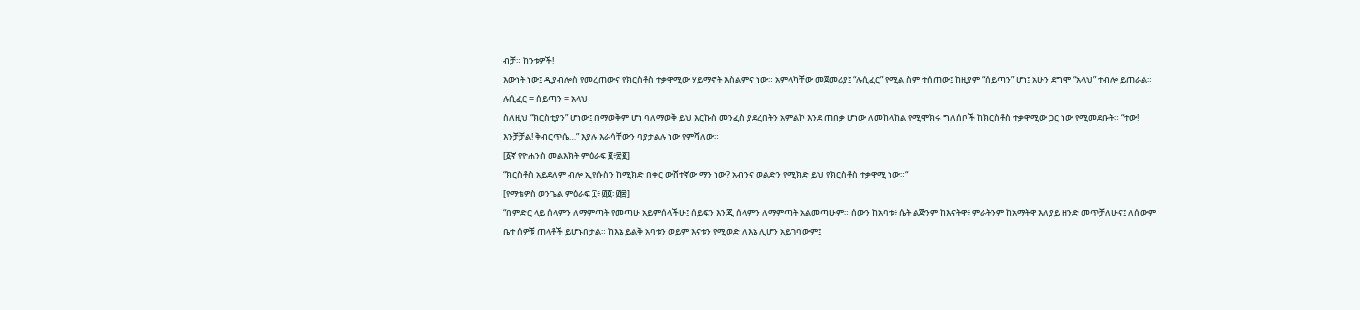ብቻ። ከንቱዎች!
እውነት ነው፤ ዲያብሎስ የመረጠውና የክርስቶስ ተቃዋሚው ሃይማኖት እስልምና ነው። አምላካቸው መጀመሪያ፤ “ሉሲፈር” የሚል ስም ተሰጠው፤ ከዚያም “ሰይጣን” ሆነ፤ አሁን ደግሞ “አላህ” ተብሎ ይጠራል። ሉሲፈር = ሰይጣን = አላህ
ስለዚህ “ክርስቲያን” ሆነው፤ በማወቅም ሆነ ባለማወቅ ይህ እርኩስ መንፈስ ያደረበትን አምልኮ እንደ ጠበቃ ሆነው ለመከላከል የሚሞክሩ ግለሰቦች ከክርስቶስ ተቃዋሚው ጋር ነው የሚመደቡት። “ተው! እንቻቻል! ቅብርጥሴ…” እያሉ እራሳቸውን ባያታልሉ ነው የምሻለው።
[፩ኛ የዮሐንስ መልእክት ምዕራፍ ፪፥፳፪]
“ክርስቶስ አይደለም ብሎ ኢየሱስን ከሚክድ በቀር ውሸተኛው ማን ነው? አብንና ወልድን የሚክድ ይህ የክርስቶስ ተቃዋሚ ነው።“
[የማቴዎስ ወንጌል ምዕራፍ ፲፥ ፴፬፡ ፴፰]
“በምድር ላይ ሰላምን ለማምጣት የመጣሁ አይምሰላችሁ፤ ሰይፍን እንጂ ሰላምን ለማምጣት አልመጣሁም። ሰውን ከአባቱ፥ ሴት ልጅንም ከእናትዋ፥ ምራትንም ከአማትዋ እለያይ ዘንድ መጥቻለሁና፤ ለሰውም ቤተ ሰዎቹ ጠላቶች ይሆኑበታል። ከእኔ ይልቅ አባቱን ወይም እናቱን የሚወድ ለእኔ ሊሆን አይገባውም፤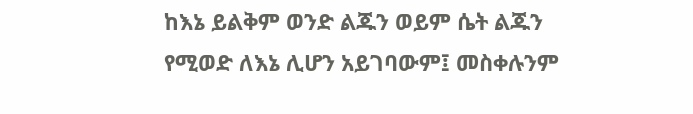ከእኔ ይልቅም ወንድ ልጁን ወይም ሴት ልጁን የሚወድ ለእኔ ሊሆን አይገባውም፤ መስቀሉንም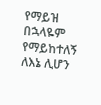የማይዝ በኋላዬም የማይከተለኝ ለእኔ ሊሆን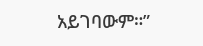አይገባውም።”